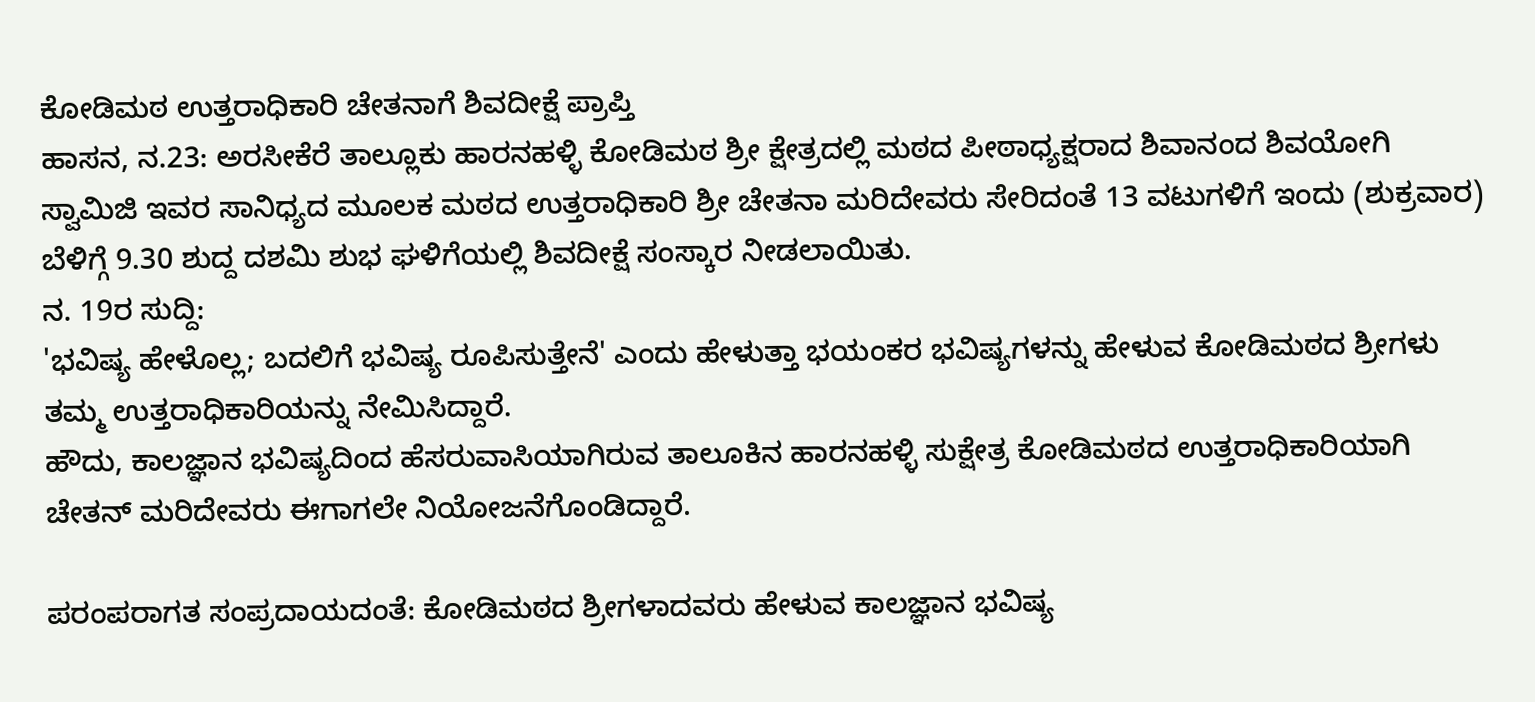ಕೋಡಿಮಠ ಉತ್ತರಾಧಿಕಾರಿ ಚೇತನಾಗೆ ಶಿವದೀಕ್ಷೆ ಪ್ರಾಪ್ತಿ
ಹಾಸನ, ನ.23: ಅರಸೀಕೆರೆ ತಾಲ್ಲೂಕು ಹಾರನಹಳ್ಳಿ ಕೋಡಿಮಠ ಶ್ರೀ ಕ್ಷೇತ್ರದಲ್ಲಿ ಮಠದ ಪೀಠಾಧ್ಯಕ್ಷರಾದ ಶಿವಾನಂದ ಶಿವಯೋಗಿ ಸ್ವಾಮಿಜಿ ಇವರ ಸಾನಿಧ್ಯದ ಮೂಲಕ ಮಠದ ಉತ್ತರಾಧಿಕಾರಿ ಶ್ರೀ ಚೇತನಾ ಮರಿದೇವರು ಸೇರಿದಂತೆ 13 ವಟುಗಳಿಗೆ ಇಂದು (ಶುಕ್ರವಾರ) ಬೆಳಿಗ್ಗೆ 9.30 ಶುದ್ದ ದಶಮಿ ಶುಭ ಘಳಿಗೆಯಲ್ಲಿ ಶಿವದೀಕ್ಷೆ ಸಂಸ್ಕಾರ ನೀಡಲಾಯಿತು.
ನ. 19ರ ಸುದ್ದಿ:
'ಭವಿಷ್ಯ ಹೇಳೊಲ್ಲ; ಬದಲಿಗೆ ಭವಿಷ್ಯ ರೂಪಿಸುತ್ತೇನೆ' ಎಂದು ಹೇಳುತ್ತಾ ಭಯಂಕರ ಭವಿಷ್ಯಗಳನ್ನು ಹೇಳುವ ಕೋಡಿಮಠದ ಶ್ರೀಗಳು ತಮ್ಮ ಉತ್ತರಾಧಿಕಾರಿಯನ್ನು ನೇಮಿಸಿದ್ದಾರೆ.
ಹೌದು, ಕಾಲಜ್ಞಾನ ಭವಿಷ್ಯದಿಂದ ಹೆಸರುವಾಸಿಯಾಗಿರುವ ತಾಲೂಕಿನ ಹಾರನಹಳ್ಳಿ ಸುಕ್ಷೇತ್ರ ಕೋಡಿಮಠದ ಉತ್ತರಾಧಿಕಾರಿಯಾಗಿ ಚೇತನ್ ಮರಿದೇವರು ಈಗಾಗಲೇ ನಿಯೋಜನೆಗೊಂಡಿದ್ದಾರೆ.

ಪರಂಪರಾಗತ ಸಂಪ್ರದಾಯದಂತೆ: ಕೋಡಿಮಠದ ಶ್ರೀಗಳಾದವರು ಹೇಳುವ ಕಾಲಜ್ಞಾನ ಭವಿಷ್ಯ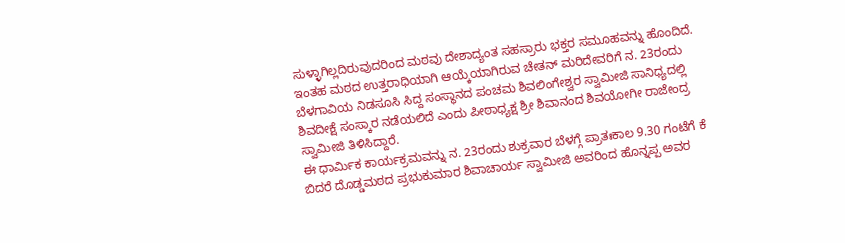ಸುಳ್ಳಾಗಿಲ್ಲದಿರುವುದರಿಂದ ಮಠವು ದೇಶಾದ್ಯಂತ ಸಹಸ್ರಾರು ಭಕ್ತರ ಸಮೂಹವನ್ನು ಹೊಂದಿದೆ. ಇಂತಹ ಮಠದ ಉತ್ತರಾಧಿಯಾಗಿ ಆಯ್ಕೆಯಾಗಿರುವ ಚೇತನ್ ಮರಿದೇವರಿಗೆ ನ. 23ರಂದು ಬೆಳಗಾವಿಯ ನಿಡಸೂಸಿ ಸಿದ್ದ ಸಂಸ್ಥಾನದ ಪಂಚಮ ಶಿವಲಿಂಗೇಶ್ವರ ಸ್ವಾಮೀಜಿ ಸಾನಿಧ್ಯದಲ್ಲಿ ಶಿವದೀಕ್ಷೆ ಸಂಸ್ಕಾರ ನಡೆಯಲಿದೆ ಎಂದು ಪೀಠಾಧ್ಯಕ್ಷ ಶ್ರೀ ಶಿವಾನಂದ ಶಿವಯೋಗೀ ರಾಜೇಂದ್ರ ಸ್ವಾಮೀಜಿ ತಿಳಿಸಿದ್ದಾರೆ.
ಈ ಧಾರ್ಮಿಕ ಕಾರ್ಯಕ್ರಮವನ್ನು ನ. 23ರಂದು ಶುಕ್ರವಾರ ಬೆಳಗ್ಗೆ ಪ್ರಾತಃಕಾಲ 9.30 ಗಂಟೆಗೆ ಕೆ ಬಿದರೆ ದೊಡ್ಡಮಠದ ಪ್ರಭುಕುಮಾರ ಶಿವಾಚಾರ್ಯ ಸ್ವಾಮೀಜಿ ಅವರಿಂದ ಹೊನ್ನಪ್ಪ ಅವರ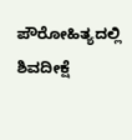ಪೌರೋಹಿತ್ಯದಲ್ಲಿ ಶಿವದೀಕ್ಷೆ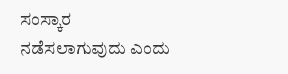ಸಂಸ್ಕಾರ ನಡೆಸಲಾಗುವುದು ಎಂದು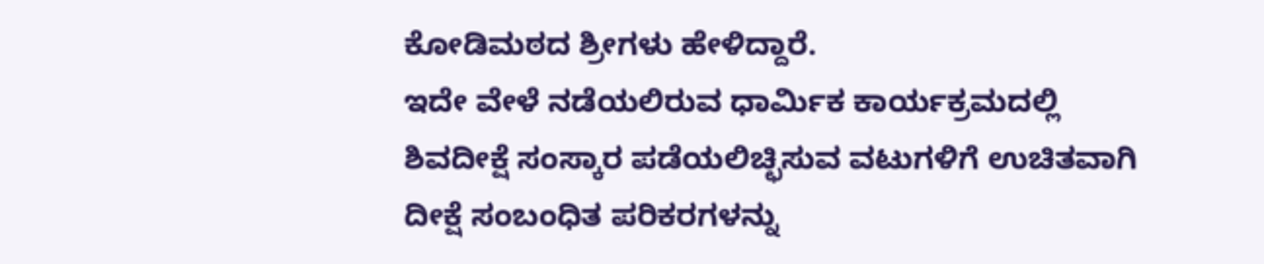ಕೋಡಿಮಠದ ಶ್ರೀಗಳು ಹೇಳಿದ್ದಾರೆ.
ಇದೇ ವೇಳೆ ನಡೆಯಲಿರುವ ಧಾರ್ಮಿಕ ಕಾರ್ಯಕ್ರಮದಲ್ಲಿ ಶಿವದೀಕ್ಷೆ ಸಂಸ್ಕಾರ ಪಡೆಯಲಿಚ್ಛಿಸುವ ವಟುಗಳಿಗೆ ಉಚಿತವಾಗಿ ದೀಕ್ಷೆ ಸಂಬಂಧಿತ ಪರಿಕರಗಳನ್ನು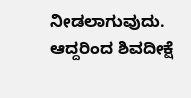ನೀಡಲಾಗುವುದು. ಆದ್ದರಿಂದ ಶಿವದೀಕ್ಷೆ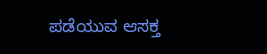ಪಡೆಯುವ ಆಸಕ್ತ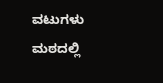ವಟುಗಳು ಮಠದಲ್ಲಿ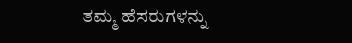ತಮ್ಮ ಹೆಸರುಗಳನ್ನು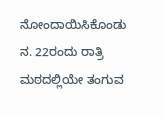ನೋಂದಾಯಿಸಿಕೊಂಡು ನ. 22ರಂದು ರಾತ್ರಿ ಮಠದಲ್ಲಿಯೇ ತಂಗುವ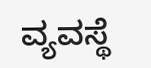ವ್ಯವಸ್ಥೆ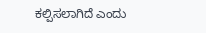ಕಲ್ಪಿಸಲಾಗಿದೆ ಎಂದು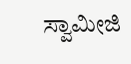ಸ್ವಾಮೀಜಿ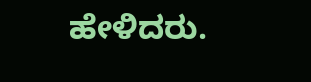ಹೇಳಿದರು.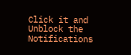Click it and Unblock the Notifications